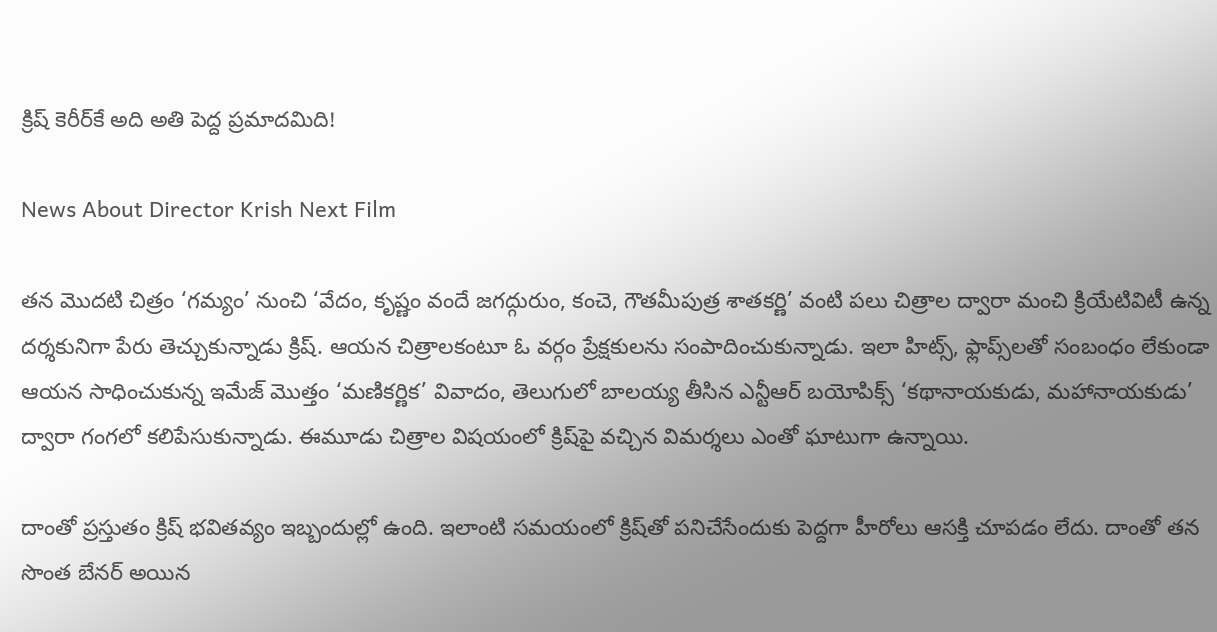క్రిష్‌ కెరీర్‌కే అది అతి పెద్ద ప్రమాదమిది!

News About Director Krish Next Film

తన మొదటి చిత్రం ‘గమ్యం’ నుంచి ‘వేదం, కృష్ణం వందే జగద్గురుం, కంచె, గౌతమీపుత్ర శాతకర్ణి’ వంటి పలు చిత్రాల ద్వారా మంచి క్రియేటివిటీ ఉన్న దర్శకునిగా పేరు తెచ్చుకున్నాడు క్రిష్‌. ఆయన చిత్రాలకంటూ ఓ వర్గం ప్రేక్షకులను సంపాదించుకున్నాడు. ఇలా హిట్స్‌, ఫ్లాప్స్‌లతో సంబంధం లేకుండా ఆయన సాధించుకున్న ఇమేజ్‌ మొత్తం ‘మణికర్ణిక’ వివాదం, తెలుగులో బాలయ్య తీసిన ఎన్టీఆర్‌ బయోపిక్స్‌ ‘కథానాయకుడు, మహానాయకుడు’ ద్వారా గంగలో కలిపేసుకున్నాడు. ఈమూడు చిత్రాల విషయంలో క్రిష్‌పై వచ్చిన విమర్శలు ఎంతో ఘాటుగా ఉన్నాయి.

దాంతో ప్రస్తుతం క్రిష్‌ భవితవ్యం ఇబ్బందుల్లో ఉంది. ఇలాంటి సమయంలో క్రిష్‌తో పనిచేసేందుకు పెద్దగా హీరోలు ఆసక్తి చూపడం లేదు. దాంతో తన సొంత బేనర్‌ అయిన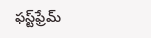ఫస్ట్‌ఫ్రేమ్‌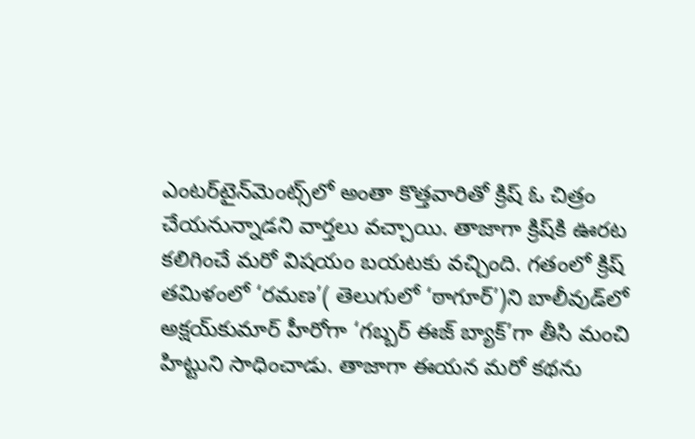ఎంటర్‌టైన్‌మెంట్స్‌లో అంతా కొత్తవారితో క్రిష్‌ ఓ చిత్రం చేయనున్నాడని వార్తలు వచ్చాయి. తాజాగా క్రిష్‌కి ఊరట కలిగించే మరో విషయం బయటకు వచ్చింది. గతంలో క్రిష్‌ తమిళంలో ‘రమణ’( తెలుగులో ‘ఠాగూర్‌’)ని బాలీవుడ్‌లో అక్షయ్‌కుమార్‌ హీరోగా ‘గబ్బర్‌ ఈజ్‌ బ్యాక్‌’గా తీసి మంచి హిట్టుని సాధించాడు. తాజాగా ఈయన మరో కథను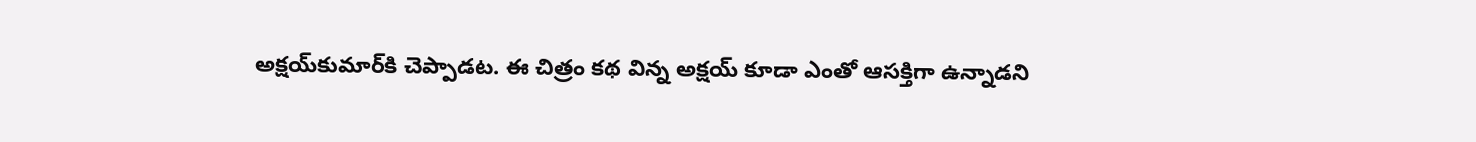అక్షయ్‌కుమార్‌కి చెప్పాడట. ఈ చిత్రం కథ విన్న అక్షయ్‌ కూడా ఎంతో ఆసక్తిగా ఉన్నాడని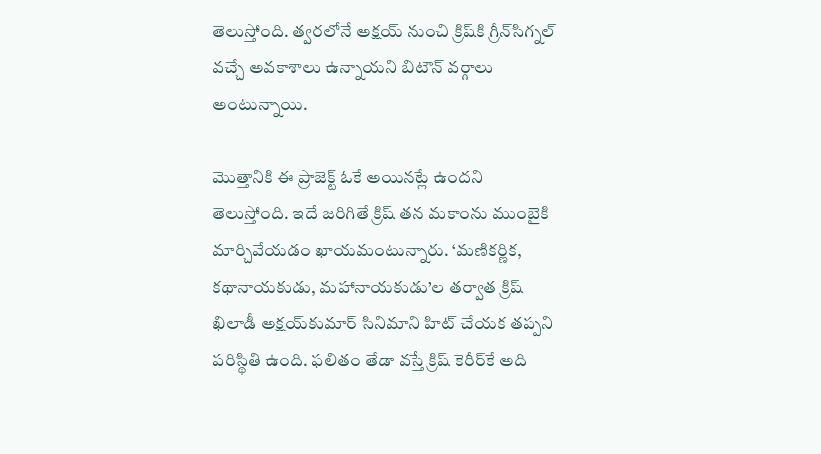తెలుస్తోంది. త్వరలోనే అక్షయ్‌ నుంచి క్రిష్‌కి గ్రీన్‌సిగ్నల్‌ వచ్చే అవకాశాలు ఉన్నాయని బిటౌన్‌ వర్గాలు అంటున్నాయి.

మొత్తానికి ఈ ప్రాజెక్ట్‌ ఓకే అయినట్లే ఉందని తెలుస్తోంది. ఇదే జరిగితే క్రిష్‌ తన మకాంను ముంబైకి మార్చివేయడం ఖాయమంటున్నారు. ‘మణికర్ణిక, కథానాయకుడు, మహానాయకుడు’ల తర్వాత క్రిష్‌ ఖిలాడీ అక్షయ్‌కుమార్‌ సినిమాని హిట్‌ చేయక తప్పని పరిస్థితి ఉంది. ఫలితం తేడా వస్తే క్రిష్‌ కెరీర్‌కే అది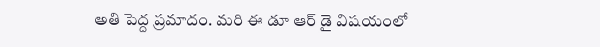అతి పెద్ద ప్రమాదం. మరి ఈ డూ ఆర్‌ డై విషయంలో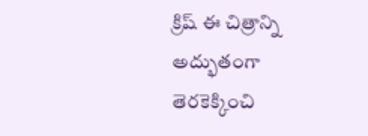క్రిష్‌ ఈ చిత్రాన్ని అద్భుతంగా తెరకెక్కించి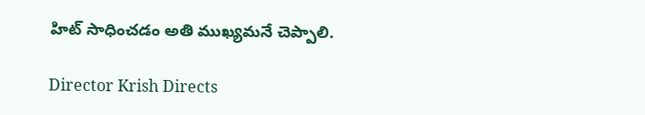హిట్‌ సాధించడం అతి ముఖ్యమనే చెప్పాలి.

Director Krish Directs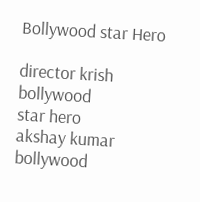Bollywood star Hero

director krish
bollywood
star hero
akshay kumar
bollywood